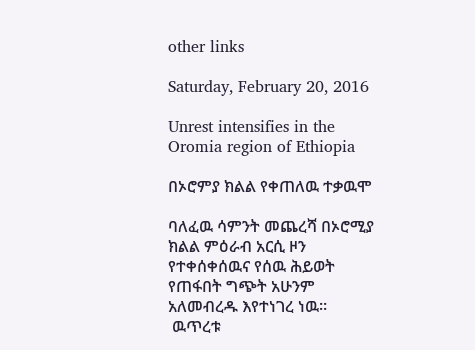other links

Saturday, February 20, 2016

Unrest intensifies in the Oromia region of Ethiopia

በኦሮምያ ክልል የቀጠለዉ ተቃዉሞ

ባለፈዉ ሳምንት መጨረሻ በኦሮሚያ ክልል ምዕራብ አርሲ ዞን የተቀሰቀሰዉና የሰዉ ሕይወት የጠፋበት ግጭት አሁንም አለመብረዱ እየተነገረ ነዉ።
 ዉጥረቱ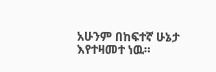አሁንም በከፍተኛ ሁኔታ እየተዛመተ ነዉ።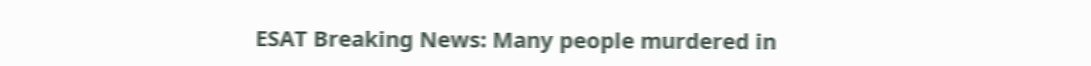ESAT Breaking News: Many people murdered in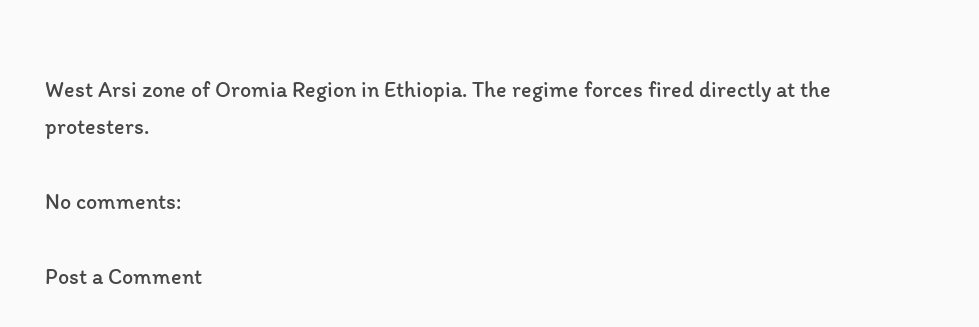West Arsi zone of Oromia Region in Ethiopia. The regime forces fired directly at the protesters.

No comments:

Post a Comment